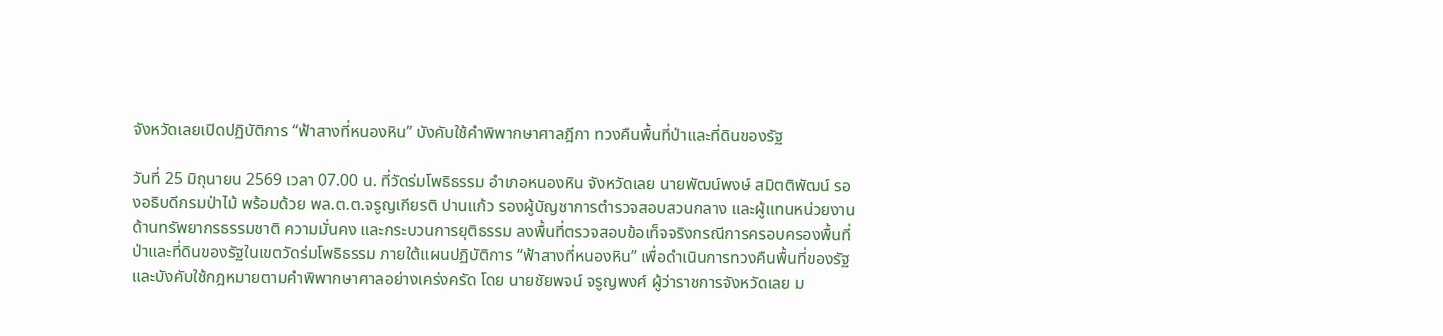จังหวัดเลยเปิดปฏิบัติการ “ฟ้าสางที่หนองหิน” บังคับใช้คำพิพากษาศาลฎีกา ทวงคืนพื้นที่ป่าและที่ดินของรัฐ

วันที่ 25 มิถุนายน 2569 เวลา 07.00 น. ที่วัดร่มโพธิธรรม อำเภอหนองหิน จังหวัดเลย นายพัฒน์พงษ์ สมิตติพัฒน์ รองอธิบดีกรมป่าไม้ พร้อมด้วย พล.ต.ต.จรูญเกียรติ ปานแก้ว รองผู้บัญชาการตำรวจสอบสวนกลาง และผู้แทนหน่วยงานด้านทรัพยากรธรรมชาติ ความมั่นคง และกระบวนการยุติธรรม ลงพื้นที่ตรวจสอบข้อเท็จจริงกรณีการครอบครองพื้นที่ป่าและที่ดินของรัฐในเขตวัดร่มโพธิธรรม ภายใต้แผนปฏิบัติการ “ฟ้าสางที่หนองหิน” เพื่อดำเนินการทวงคืนพื้นที่ของรัฐและบังคับใช้กฎหมายตามคำพิพากษาศาลอย่างเคร่งครัด โดย นายชัยพจน์ จรูญพงศ์ ผู้ว่าราชการจังหวัดเลย ม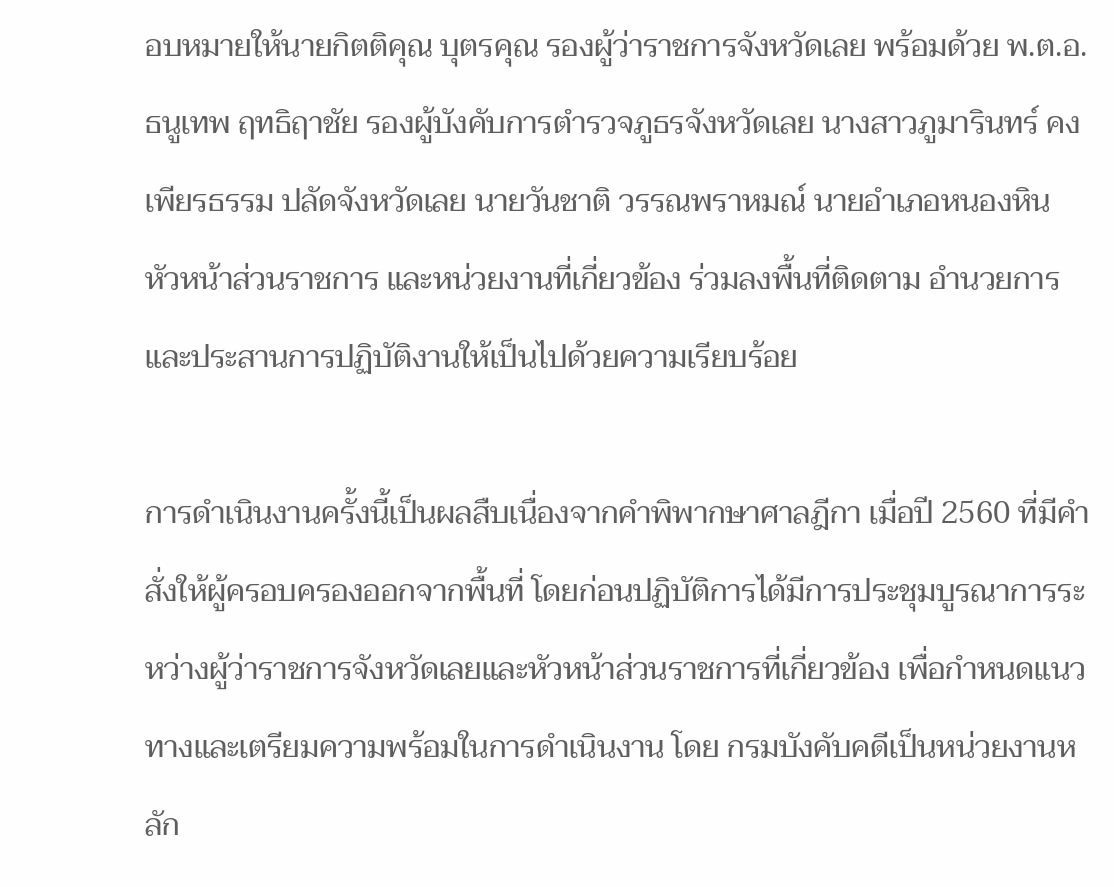อบหมายให้นายกิตติคุณ บุตรคุณ รองผู้ว่าราชการจังหวัดเลย พร้อมด้วย พ.ต.อ.ธนูเทพ ฤทธิฤาชัย รองผู้บังคับการตำรวจภูธรจังหวัดเลย นางสาวภูมารินทร์ คงเพียรธรรม ปลัดจังหวัดเลย นายวันชาติ วรรณพราหมณ์ นายอำเภอหนองหิน หัวหน้าส่วนราชการ และหน่วยงานที่เกี่ยวข้อง ร่วมลงพื้นที่ติดตาม อำนวยการ และประสานการปฏิบัติงานให้เป็นไปด้วยความเรียบร้อย

การดำเนินงานครั้งนี้เป็นผลสืบเนื่องจากคำพิพากษาศาลฎีกา เมื่อปี 2560 ที่มีคำสั่งให้ผู้ครอบครองออกจากพื้นที่ โดยก่อนปฏิบัติการได้มีการประชุมบูรณาการระหว่างผู้ว่าราชการจังหวัดเลยและหัวหน้าส่วนราชการที่เกี่ยวข้อง เพื่อกำหนดแนวทางและเตรียมความพร้อมในการดำเนินงาน โดย กรมบังคับคดีเป็นหน่วยงานหลัก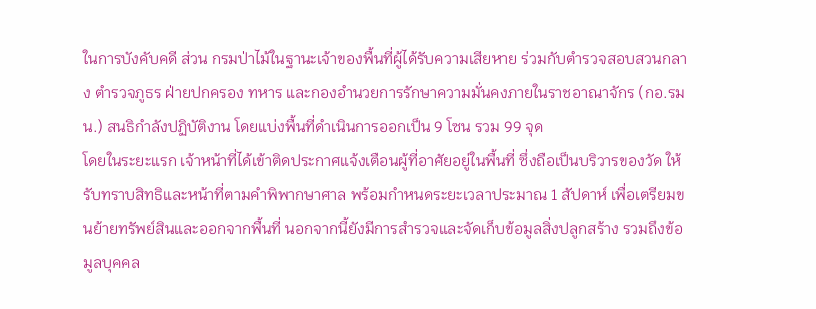ในการบังคับคดี ส่วน กรมป่าไม้ในฐานะเจ้าของพื้นที่ผู้ได้รับความเสียหาย ร่วมกับตำรวจสอบสวนกลาง ตำรวจภูธร ฝ่ายปกครอง ทหาร และกองอำนวยการรักษาความมั่นคงภายในราชอาณาจักร (กอ.รมน.) สนธิกำลังปฏิบัติงาน โดยแบ่งพื้นที่ดำเนินการออกเป็น 9 โซน รวม 99 จุด
โดยในระยะแรก เจ้าหน้าที่ได้เข้าติดประกาศแจ้งเตือนผู้ที่อาศัยอยู่ในพื้นที่ ซึ่งถือเป็นบริวารของวัด ให้รับทราบสิทธิและหน้าที่ตามคำพิพากษาศาล พร้อมกำหนดระยะเวลาประมาณ 1 สัปดาห์ เพื่อเตรียมขนย้ายทรัพย์สินและออกจากพื้นที่ นอกจากนี้ยังมีการสำรวจและจัดเก็บข้อมูลสิ่งปลูกสร้าง รวมถึงข้อมูลบุคคล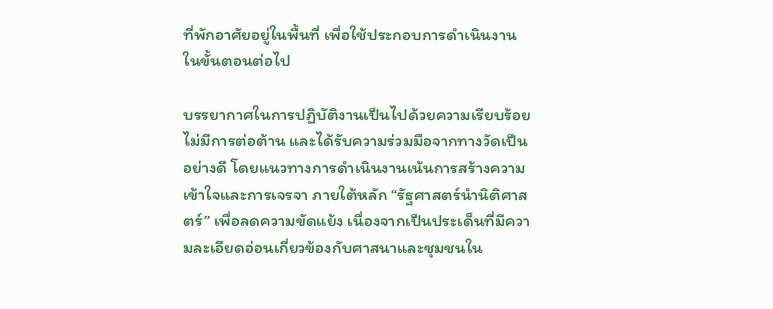ที่พักอาศัยอยู่ในพื้นที่ เพื่อใช้ประกอบการดำเนินงานในขั้นตอนต่อไป

บรรยากาศในการปฏิบัติงานเป็นไปด้วยความเรียบร้อย ไม่มีการต่อต้าน และได้รับความร่วมมือจากทางวัดเป็นอย่างดี โดยแนวทางการดำเนินงานเน้นการสร้างความเข้าใจและการเจรจา ภายใต้หลัก “รัฐศาสตร์นำนิติศาสตร์” เพื่อลดความขัดแย้ง เนื่องจากเป็นประเด็นที่มีความละเอียดอ่อนเกี่ยวข้องกับศาสนาและชุมชนใน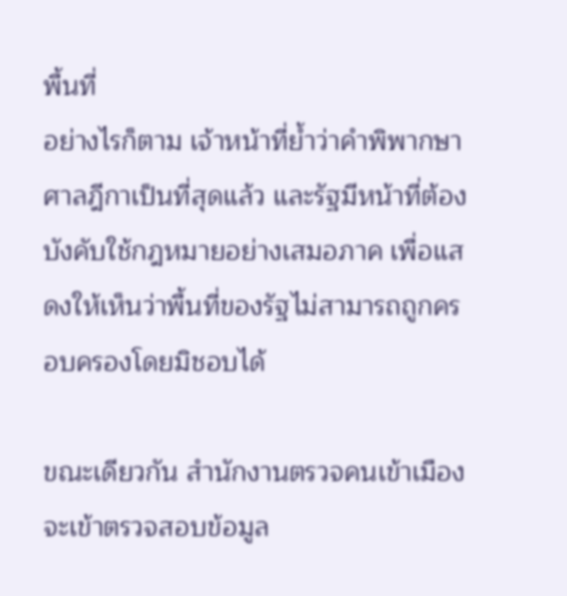พื้นที่
อย่างไรก็ตาม เจ้าหน้าที่ย้ำว่าคำพิพากษาศาลฎีกาเป็นที่สุดแล้ว และรัฐมีหน้าที่ต้องบังคับใช้กฎหมายอย่างเสมอภาค เพื่อแสดงให้เห็นว่าพื้นที่ของรัฐไม่สามารถถูกครอบครองโดยมิชอบได้

ขณะเดียวกัน สำนักงานตรวจคนเข้าเมืองจะเข้าตรวจสอบข้อมูล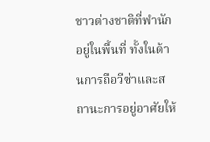ชาวต่างชาติที่พำนักอยู่ในพื้นที่ ทั้งในด้านการถือวีซ่าและสถานะการอยู่อาศัยให้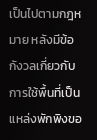เป็นไปตามกฎหมาย หลังมีข้อกังวลเกี่ยวกับการใช้พื้นที่เป็นแหล่งพักพิงขอ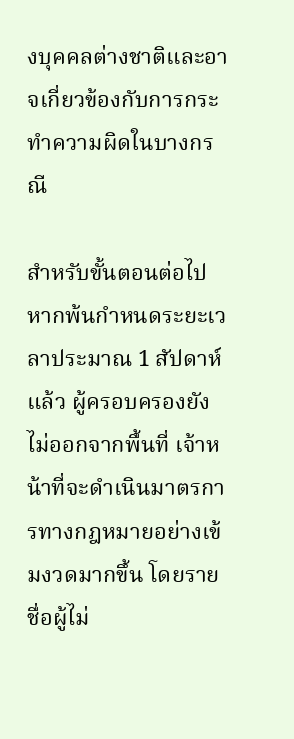งบุคคลต่างชาติและอาจเกี่ยวข้องกับการกระทำความผิดในบางกรณี

สำหรับขั้นตอนต่อไป หากพ้นกำหนดระยะเวลาประมาณ 1 สัปดาห์แล้ว ผู้ครอบครองยังไม่ออกจากพื้นที่ เจ้าหน้าที่จะดำเนินมาตรการทางกฎหมายอย่างเข้มงวดมากขึ้น โดยรายชื่อผู้ไม่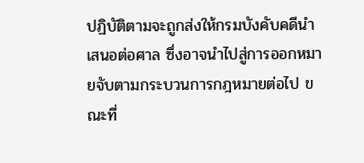ปฏิบัติตามจะถูกส่งให้กรมบังคับคดีนำเสนอต่อศาล ซึ่งอาจนำไปสู่การออกหมายจับตามกระบวนการกฎหมายต่อไป ขณะที่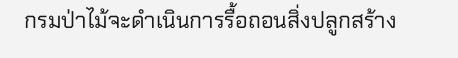กรมป่าไม้จะดำเนินการรื้อถอนสิ่งปลูกสร้าง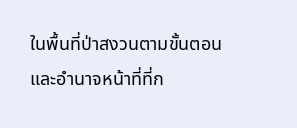ในพื้นที่ป่าสงวนตามขั้นตอนและอำนาจหน้าที่ที่ก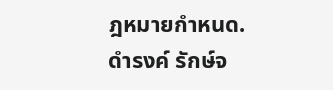ฎหมายกำหนด.
ดำรงค์ รักษ์จ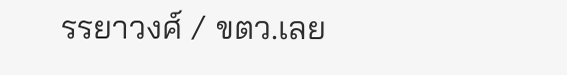รรยาวงศ์ / ขตว.เลย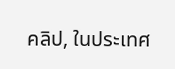คลิป, ในประเทศ